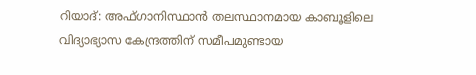റിയാദ്: അഫ്ഗാനിസ്ഥാൻ തലസ്ഥാനമായ കാബൂളിലെ വിദ്യാഭ്യാസ കേന്ദ്രത്തിന് സമീപമുണ്ടായ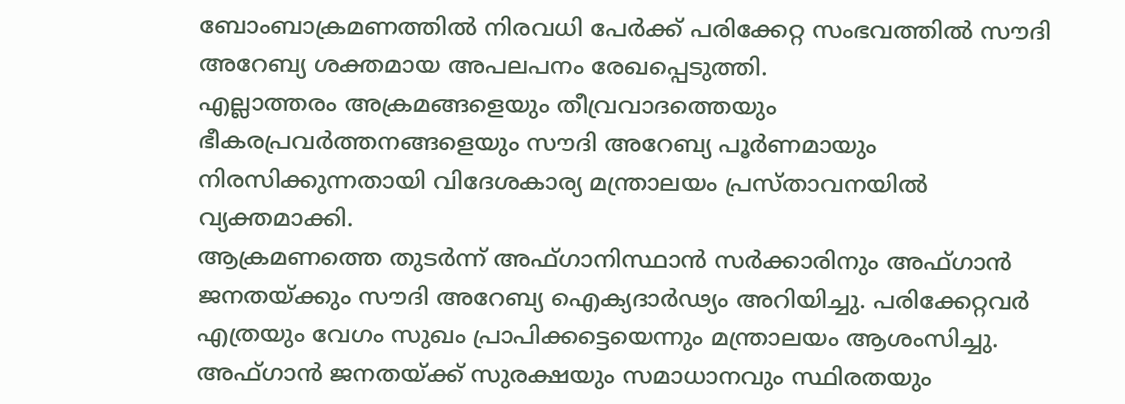ബോംബാക്രമണത്തിൽ നിരവധി പേർക്ക് പരിക്കേറ്റ സംഭവത്തിൽ സൗദി അറേബ്യ ശക്തമായ അപലപനം രേഖപ്പെടുത്തി.
എല്ലാത്തരം അക്രമങ്ങളെയും തീവ്രവാദത്തെയും ഭീകരപ്രവർത്തനങ്ങളെയും സൗദി അറേബ്യ പൂർണമായും നിരസിക്കുന്നതായി വിദേശകാര്യ മന്ത്രാലയം പ്രസ്താവനയിൽ വ്യക്തമാക്കി.
ആക്രമണത്തെ തുടർന്ന് അഫ്ഗാനിസ്ഥാൻ സർക്കാരിനും അഫ്ഗാൻ ജനതയ്ക്കും സൗദി അറേബ്യ ഐക്യദാർഢ്യം അറിയിച്ചു. പരിക്കേറ്റവർ എത്രയും വേഗം സുഖം പ്രാപിക്കട്ടെയെന്നും മന്ത്രാലയം ആശംസിച്ചു.
അഫ്ഗാൻ ജനതയ്ക്ക് സുരക്ഷയും സമാധാനവും സ്ഥിരതയും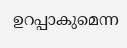ഉറപ്പാകുമെന്ന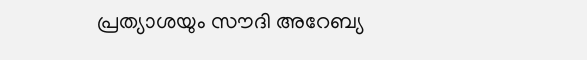പ്രത്യാശയും സൗദി അറേബ്യ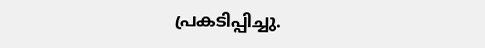പ്രകടിപ്പിച്ചു.